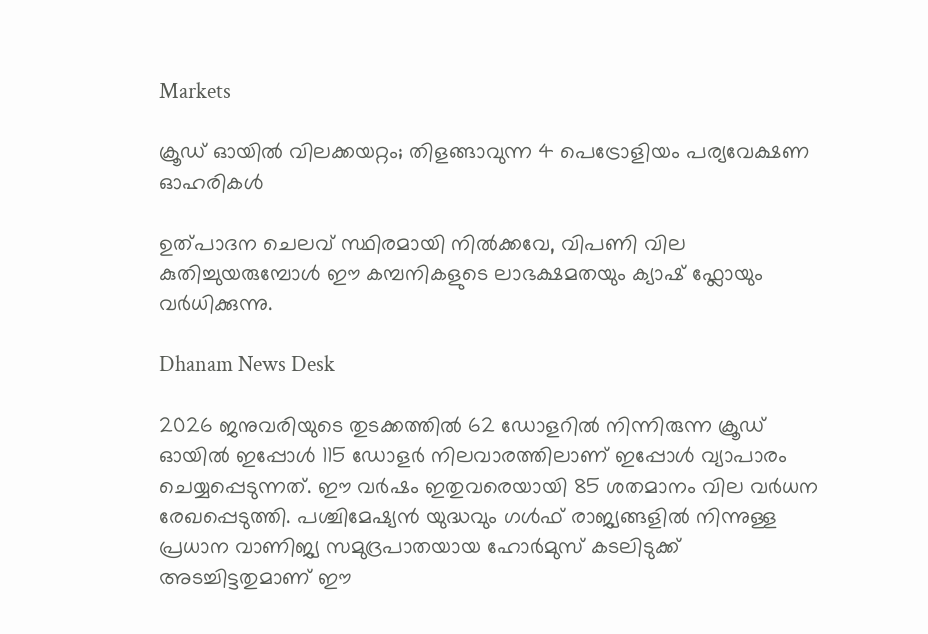Markets

ക്രൂഡ് ഓയിൽ വിലക്കയറ്റം; തിളങ്ങാവുന്ന 4 പെട്രോളിയം പര്യവേക്ഷണ ഓഹരികൾ

ഉത്പാദന ചെലവ് സ്ഥിരമായി നിൽക്കവേ, വിപണി വില കുതിച്ചുയരുമ്പോൾ ഈ കമ്പനികളുടെ ലാഭക്ഷമതയും ക്യാഷ് ഫ്ലോയും വർധിക്കുന്നു.

Dhanam News Desk

2026 ജനുവരിയുടെ തുടക്കത്തിൽ 62 ഡോളറിൽ നിന്നിരുന്ന ക്രൂഡ് ഓയിൽ ഇപ്പോൾ 115 ഡോളർ നിലവാരത്തിലാണ് ഇപ്പോൾ വ്യാപാരം ചെയ്യപ്പെടുന്നത്. ഈ വർഷം ഇതുവരെയായി 85 ശതമാനം വില വർധന രേഖപ്പെടുത്തി. പശ്ചിമേഷ്യൻ യുദ്ധവും ഗൾഫ് രാജ്യങ്ങളിൽ നിന്നുള്ള പ്രധാന വാണിജ്യ സമുദ്രപാതയായ ഹോർമുസ് കടലിടുക്ക് അടച്ചിട്ടതുമാണ് ഈ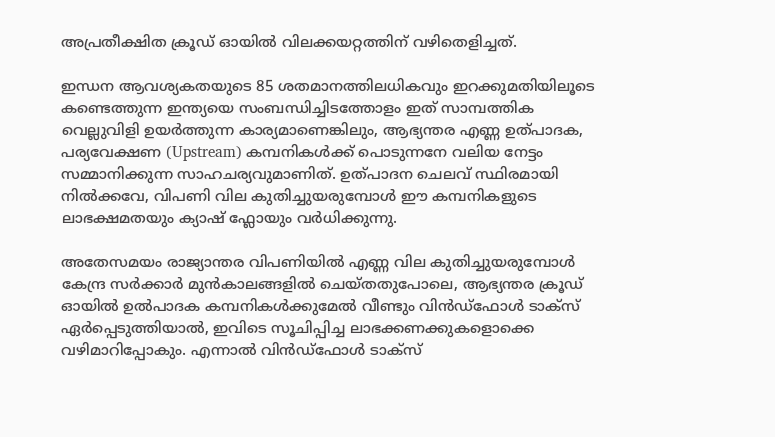അപ്രതീക്ഷിത ക്രൂഡ് ഓയിൽ വിലക്കയറ്റത്തിന് വഴിതെളിച്ചത്.

ഇന്ധന ആവശ്യകതയുടെ 85 ശതമാനത്തിലധികവും ഇറക്കുമതിയിലൂടെ കണ്ടെത്തുന്ന ഇന്ത്യയെ സംബന്ധിച്ചിടത്തോളം ഇത് സാമ്പത്തിക വെല്ലുവിളി ഉയർത്തുന്ന കാര്യമാണെങ്കിലും, ആഭ്യന്തര എണ്ണ ഉത്പാദക, പര്യവേക്ഷണ (Upstream) കമ്പനികൾക്ക് പൊടുന്നനേ വലിയ നേട്ടം സമ്മാനിക്കുന്ന സാഹചര്യവുമാണിത്. ഉത്പാദന ചെലവ് സ്ഥിരമായി നിൽക്കവേ, വിപണി വില കുതിച്ചുയരുമ്പോൾ ഈ കമ്പനികളുടെ ലാഭക്ഷമതയും ക്യാഷ് ഫ്ലോയും വർധിക്കുന്നു.

അതേസമയം രാജ്യാന്തര വിപണിയിൽ എണ്ണ വില കുതിച്ചുയരുമ്പോൾ കേന്ദ്ര സർക്കാർ മുൻകാലങ്ങളിൽ ചെയ്തതുപോലെ, ആഭ്യന്തര ക്രൂഡ് ഓയിൽ ഉൽപാദക കമ്പനികൾക്കുമേൽ വീണ്ടും വിൻഡ്ഫോൾ‌ ടാക്സ് ഏർപ്പെടുത്തിയാൽ, ഇവിടെ സൂചിപ്പിച്ച ലാഭക്കണക്കുകളൊക്കെ വഴിമാറിപ്പോകും. എന്നാൽ വിൻഡ്ഫോൾ ടാക്സ്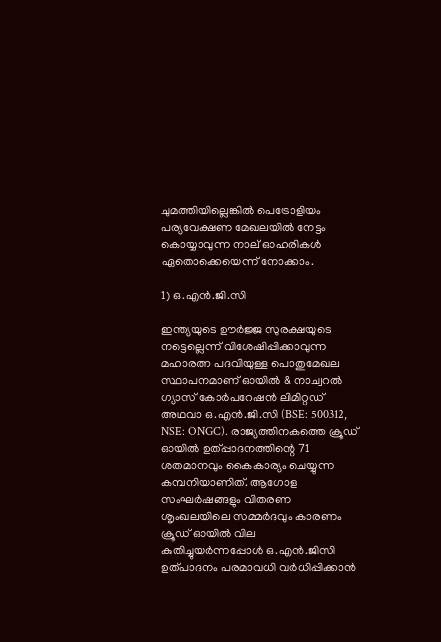ചുമത്തിയില്ലെങ്കിൽ പെട്രോളിയം പര്യവേക്ഷണ മേഖലയിൽ നേട്ടം കൊയ്യാവുന്ന നാല് ഓഹരികൾ ഏതൊക്കെയെന്ന് നോക്കാം.

1) ഒ.എൻ.ജി.സി

ഇന്ത്യയുടെ ഊർജ്ജ സുരക്ഷയുടെ നട്ടെല്ലെന്ന് വിശേഷിപ്പിക്കാവുന്ന മഹാരത്ന പദവിയുള്ള പൊതുമേഖല സ്ഥാപനമാണ് ഓയിൽ & നാച്വറൽ ഗ്യാസ് കോർപറേഷൻ ലിമിറ്റഡ് അഥവാ ഒ.എൻ.ജി.സി (BSE: 500312, NSE: ONGC). രാജ്യത്തിനകത്തെ ക്രൂഡ് ഓയിൽ ഉത്പ്പാദനത്തിന്റെ 71 ശതമാനവും കൈകാര്യം ചെയ്യുന്ന കമ്പനിയാണിത്. ആഗോള സംഘർഷങ്ങളും വിതരണ ശൃംഖലയിലെ സമ്മർദവും കാരണം ക്രൂഡ് ഓയിൽ വില കുതിച്ചുയർന്നപ്പോൾ ഒ.എൻ.ജിസി ഉത്പാദനം പരമാവധി വർധിപ്പിക്കാൻ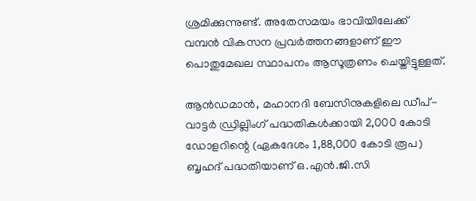ശ്രമിക്കുന്നുണ്ട്. അതേസമയം ഭാവിയിലേക്ക് വമ്പൻ വികസന പ്രവർത്തനങ്ങളാണ് ഈ പൊതുമേഖല സ്ഥാപനം ആസൂത്രണം ചെയ്തിട്ടുള്ളത്.

ആൻഡമാൻ, മഹാനദി ബേസിനുകളിലെ ഡീപ്-വാട്ടർ ഡ്രില്ലിംഗ് പദ്ധതികൾക്കായി 2,000 കോടി ഡോളറിന്റെ (ഏകദേശം 1,88,000 കോടി രൂപ) ബൃഹദ് പദ്ധതിയാണ് ഒ.എൻ.ജി.സി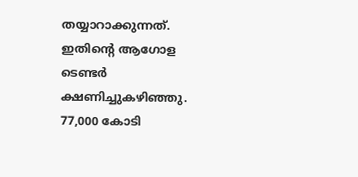തയ്യാറാക്കുന്നത്. ഇതിന്റെ ആഗോള ടെണ്ടർ ക്ഷണിച്ചുകഴിഞ്ഞു. 77,000 കോടി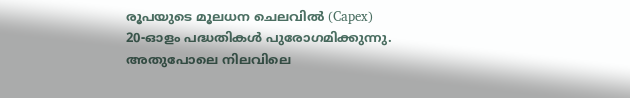രൂപയുടെ മൂലധന ചെലവിൽ (Capex) 20-ഓളം പദ്ധതികൾ പുരോഗമിക്കുന്നു. അതുപോലെ നിലവിലെ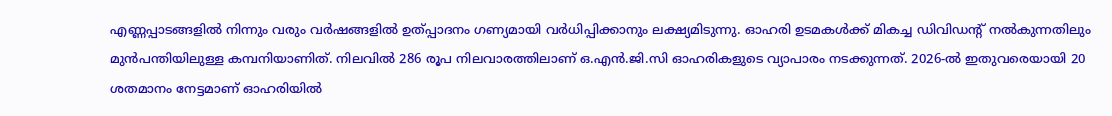എണ്ണപ്പാടങ്ങളിൽ നിന്നും വരും വർഷങ്ങളിൽ ഉത്പ്പാദനം ഗണ്യമായി വർധിപ്പിക്കാനും ലക്ഷ്യമിടുന്നു. ഓഹരി ഉടമകൾക്ക് മികച്ച ഡിവിഡന്റ് നൽകുന്നതിലും മുൻപന്തിയിലുള്ള കമ്പനിയാണിത്. നിലവിൽ 286 രൂപ നിലവാരത്തിലാണ് ഒ.എൻ.ജി.സി ഓഹരികളുടെ വ്യാപാരം നടക്കുന്നത്. 2026-ൽ ഇതുവരെയായി 20 ശതമാനം നേട്ടമാണ് ഓഹരിയിൽ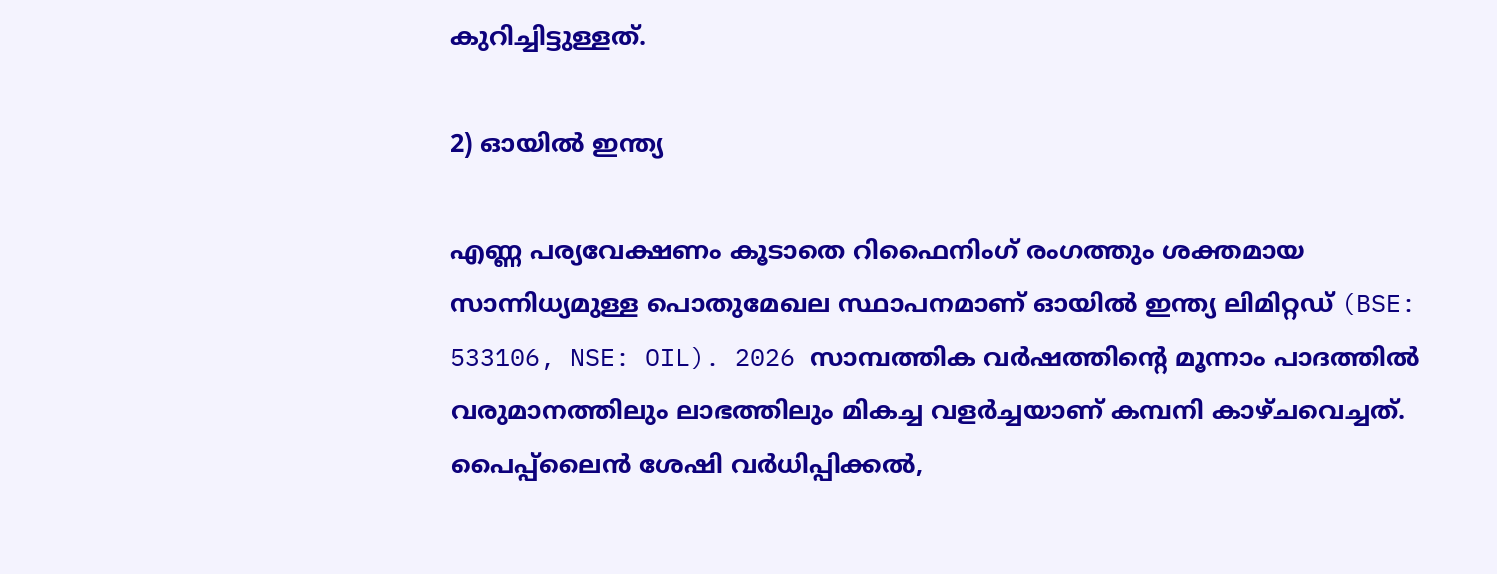കുറിച്ചിട്ടുള്ളത്.

2) ഓയിൽ ഇന്ത്യ

എണ്ണ പര്യവേക്ഷണം കൂടാതെ റിഫൈനിംഗ് രംഗത്തും ശക്തമായ സാന്നിധ്യമുള്ള പൊതുമേഖല സ്ഥാപനമാണ് ഓയിൽ ഇന്ത്യ ലിമിറ്റഡ് (BSE: 533106, NSE: OIL). 2026 സാമ്പത്തിക വർഷത്തിന്റെ മൂന്നാം പാദത്തിൽ വരുമാനത്തിലും ലാഭത്തിലും മികച്ച വളർച്ചയാണ് കമ്പനി കാഴ്ചവെച്ചത്. പൈപ്പ്‌‍ലൈൻ ശേഷി വർധിപ്പിക്കൽ,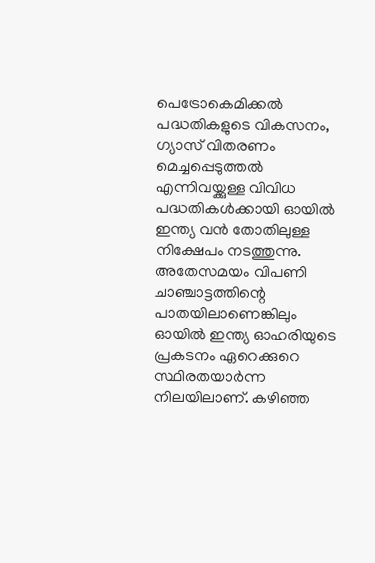പെട്രോകെമിക്കൽ പദ്ധതികളുടെ വികസനം, ഗ്യാസ് വിതരണം മെച്ചപ്പെടുത്തൽ എന്നിവയ്ക്കുള്ള വിവിധ പദ്ധതികൾക്കായി ഓയിൽ ഇന്ത്യ വൻ തോതിലുള്ള നിക്ഷേപം നടത്തുന്നു. അതേസമയം വിപണി ചാഞ്ചാട്ടത്തിന്റെ പാതയിലാണെങ്കിലും ഓയിൽ ഇന്ത്യ ഓഹരിയുടെ പ്രകടനം ഏറെക്കുറെ സ്ഥിരതയാർന്ന നിലയിലാണ്. കഴിഞ്ഞ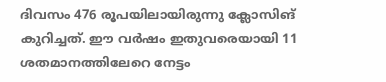ദിവസം 476 രൂപയിലായിരുന്നു ക്ലോസിങ് കുറിച്ചത്. ഈ വർഷം ഇതുവരെയായി 11 ശതമാനത്തിലേറെ നേട്ടം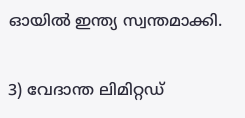ഓയിൽ ഇന്ത്യ സ്വന്തമാക്കി.

3) വേദാന്ത ലിമിറ്റഡ്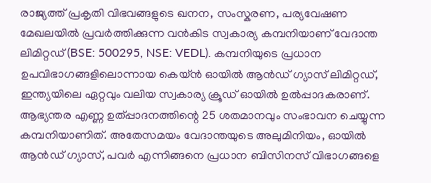രാജ്യത്ത് പ്രകൃതി വിഭവങ്ങളുടെ ഖനന, സംസ്കരണ, പര്യവേഷണ മേഖലയിൽ പ്രവർത്തിക്കുന്ന വൻകിട സ്വകാര്യ കമ്പനിയാണ് വേദാന്ത ലിമിറ്റഡ് (BSE: 500295, NSE: VEDL). കമ്പനിയുടെ പ്രധാന ഉപവിഭാഗങ്ങളിലൊന്നായ കെയ്‌ൻ ഓയിൽ ആൻഡ് ഗ്യാസ് ലിമിറ്റഡ്, ഇന്ത്യയിലെ ഏറ്റവും വലിയ സ്വകാര്യ ക്രൂഡ് ഓയിൽ ഉൽപ്പാദകരാണ്. ആഭ്യന്തര എണ്ണ ഉത്പ്പാദനത്തിന്റെ 25 ശതമാനവും സംഭാവന ചെയ്യുന്ന കമ്പനിയാണിത്. അതേസമയം വേദാന്തയുടെ അലുമിനിയം, ഓയിൽ ആൻഡ് ഗ്യാസ്, പവർ എന്നിങ്ങനെ പ്രധാന ബിസിനസ് വിഭാഗങ്ങളെ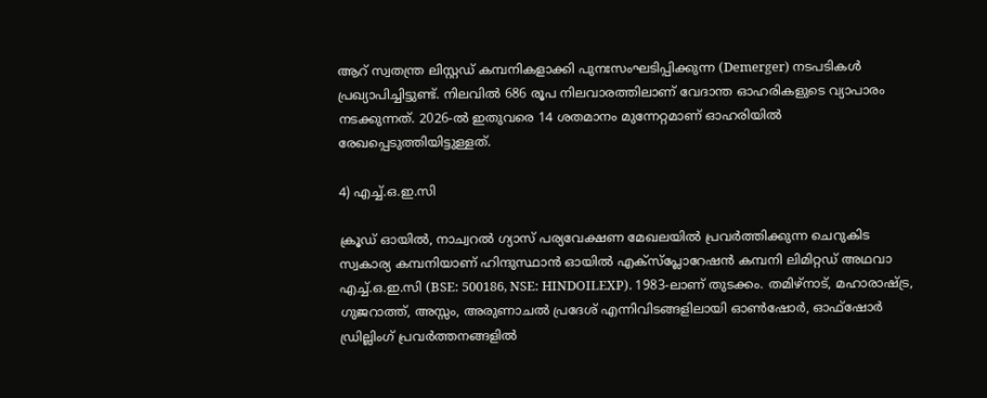ആറ് സ്വതന്ത്ര ലിസ്റ്റഡ് കമ്പനികളാക്കി പുനഃസംഘടിപ്പിക്കുന്ന (Demerger) നടപടികൾ പ്രഖ്യാപിച്ചിട്ടുണ്ട്. നിലവിൽ 686 രൂപ നിലവാരത്തിലാണ് വേദാന്ത ഓഹരികളുടെ വ്യാപാരം നടക്കുന്നത്. 2026-ൽ ഇതുവരെ 14 ശതമാനം മുന്നേറ്റമാണ് ഓഹരിയിൽ രേഖപ്പെടുത്തിയിട്ടുള്ളത്.

4) എച്ച്.ഒ.ഇ.സി

ക്രൂഡ് ഓയിൽ, നാച്വറൽ ഗ്യാസ് പര്യവേക്ഷണ മേഖലയിൽ പ്രവർത്തിക്കുന്ന ചെറുകിട സ്വകാര്യ കമ്പനിയാണ് ഹിന്ദുസ്ഥാൻ ഓയിൽ എക്‌സ്‌പ്ലോറേഷൻ കമ്പനി ലിമിറ്റഡ് അഥവാ എച്ച്.ഒ.ഇ.സി (BSE: 500186, NSE: HINDOILEXP). 1983-ലാണ് തുടക്കം. തമിഴ്നാട്, മഹാരാഷ്ട്ര, ഗുജറാത്ത്, അസ്സം, അരുണാചൽ പ്രദേശ് എന്നിവിടങ്ങളിലായി ഓൺഷോർ, ഓഫ്ഷോർ ഡ്രില്ലിംഗ് പ്രവർത്തനങ്ങളിൽ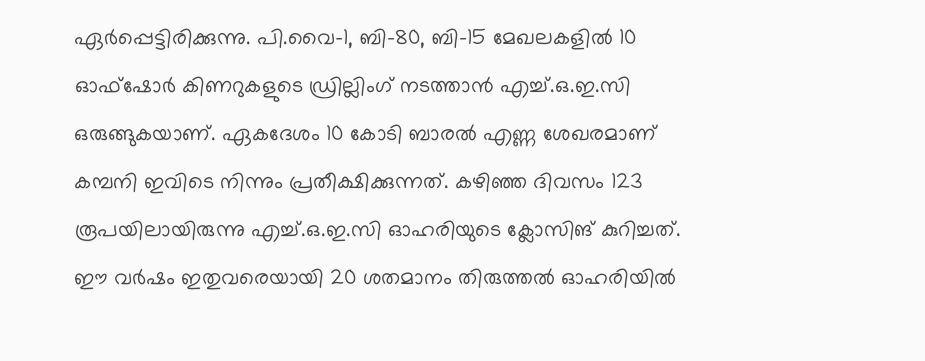ഏർപ്പെട്ടിരിക്കുന്നു. പി.വൈ-1, ബി-80, ബി-15 മേഖലകളിൽ 10 ഓഫ്‌ഷോർ കിണറുകളുടെ ഡ്രില്ലിംഗ് നടത്താൻ എച്ച്.ഒ.ഇ.സി ഒരുങ്ങുകയാണ്. ഏകദേശം 10 കോടി ബാരൽ എണ്ണ ശേഖരമാണ് കമ്പനി ഇവിടെ നിന്നും പ്രതീക്ഷിക്കുന്നത്. കഴിഞ്ഞ ദിവസം 123 രൂപയിലായിരുന്നു എച്ച്.ഒ.ഇ.സി ഓഹരിയുടെ ക്ലോസിങ് കുറിച്ചത്. ഈ വർഷം ഇതുവരെയായി 20 ശതമാനം തിരുത്തൽ ഓഹരിയിൽ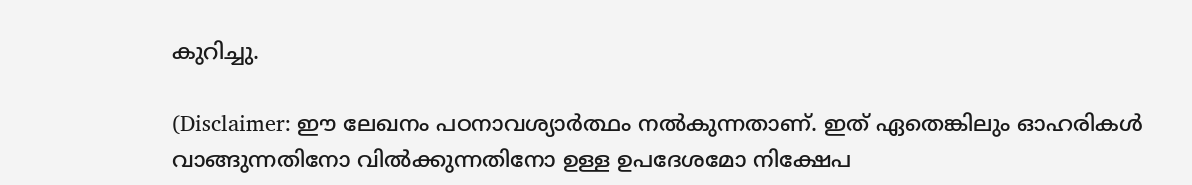കുറിച്ചു.

(Disclaimer: ഈ ലേഖനം പഠനാവശ്യാർത്ഥം നൽകുന്നതാണ്. ഇത് ഏതെങ്കിലും ഓഹരികൾ വാങ്ങുന്നതിനോ വിൽക്കുന്നതിനോ ഉള്ള ഉപദേശമോ നിക്ഷേപ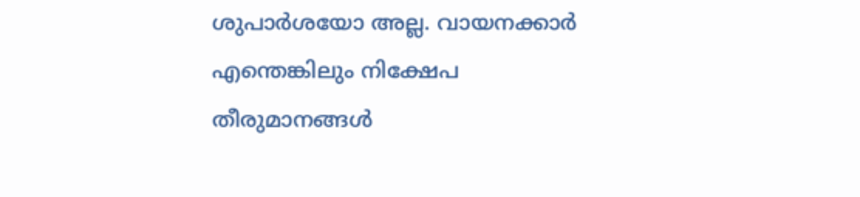ശുപാർശയോ അല്ല. വായനക്കാർ എന്തെങ്കിലും നിക്ഷേപ തീരുമാനങ്ങൾ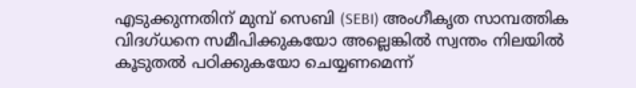എടുക്കുന്നതിന് മുമ്പ് സെബി (SEBI) അംഗീകൃത സാമ്പത്തിക വിദഗ്ധനെ സമീപിക്കുകയോ അല്ലെങ്കിൽ സ്വന്തം നിലയിൽ കൂടുതൽ പഠിക്കുകയോ ചെയ്യണമെന്ന്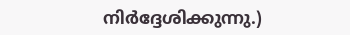നിർദ്ദേശിക്കുന്നു.)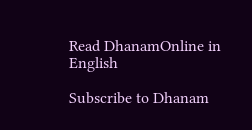Read DhanamOnline in English

Subscribe to Dhanam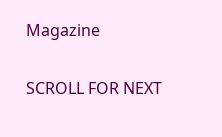Magazine

SCROLL FOR NEXT